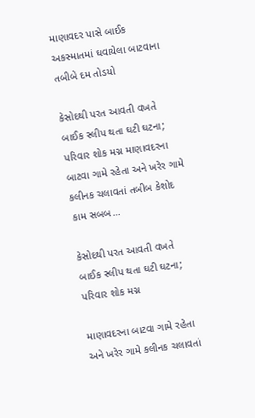માણાવદર પાસે બાઈક અકસ્માતમાં ઘવાયેલા બાટવાના તબીબે દમ તોડયો

કેસોદથી પરત આવતી વખતે બાઈક સ્લીપ થતા ઘટી ઘટના; પરિવાર શોક મગ્ન માણાવદરના બાટવા ગામે રહેતા અને ખરેર ગામે કલીનક ચલાવતાં તબીબ કેશોદ કામ સબબ…

કેસોદથી પરત આવતી વખતે બાઈક સ્લીપ થતા ઘટી ઘટના; પરિવાર શોક મગ્ન

માણાવદરના બાટવા ગામે રહેતા અને ખરેર ગામે કલીનક ચલાવતાં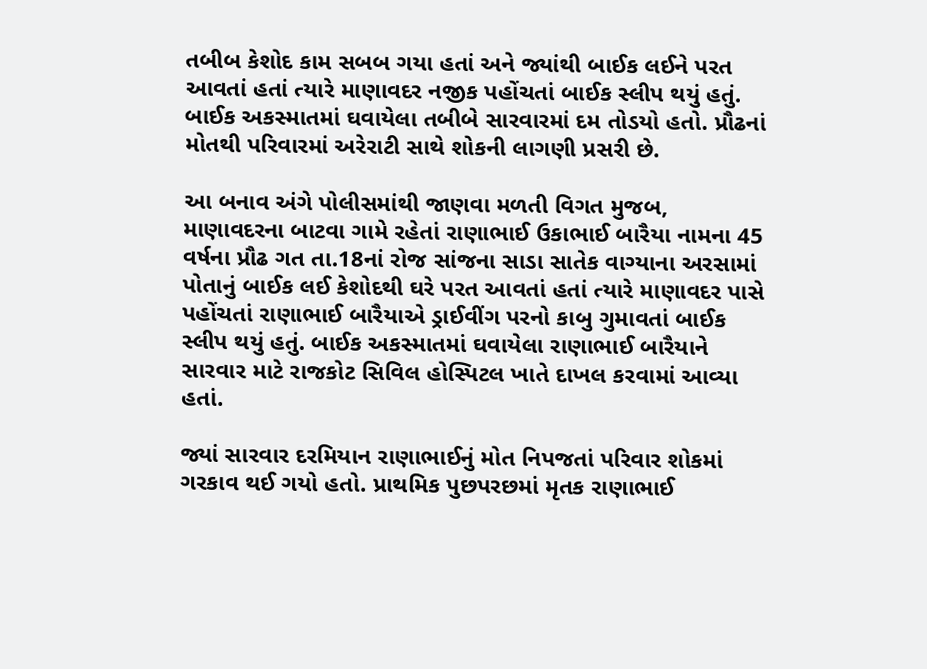તબીબ કેશોદ કામ સબબ ગયા હતાં અને જ્યાંથી બાઈક લઈને પરત આવતાં હતાં ત્યારે માણાવદર નજીક પહોંચતાં બાઈક સ્લીપ થયું હતું. બાઈક અકસ્માતમાં ઘવાયેલા તબીબે સારવારમાં દમ તોડયો હતો. પ્રૌઢનાં મોતથી પરિવારમાં અરેરાટી સાથે શોકની લાગણી પ્રસરી છે.

આ બનાવ અંગે પોલીસમાંથી જાણવા મળતી વિગત મુજબ, માણાવદરના બાટવા ગામે રહેતાં રાણાભાઈ ઉકાભાઈ બારૈયા નામના 45 વર્ષના પ્રૌઢ ગત તા.18નાં રોજ સાંજના સાડા સાતેક વાગ્યાના અરસામાં પોતાનું બાઈક લઈ કેશોદથી ઘરે પરત આવતાં હતાં ત્યારે માણાવદર પાસે પહોંચતાં રાણાભાઈ બારૈયાએ ડ્રાઈવીંગ પરનો કાબુ ગુમાવતાં બાઈક સ્લીપ થયું હતું. બાઈક અકસ્માતમાં ઘવાયેલા રાણાભાઈ બારૈયાને સારવાર માટે રાજકોટ સિવિલ હોસ્પિટલ ખાતે દાખલ કરવામાં આવ્યા હતાં.

જ્યાં સારવાર દરમિયાન રાણાભાઈનું મોત નિપજતાં પરિવાર શોકમાં ગરકાવ થઈ ગયો હતો. પ્રાથમિક પુછપરછમાં મૃતક રાણાભાઈ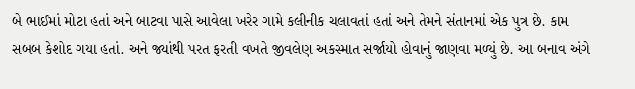બે ભાઈમાં મોટા હતાં અને બાટવા પાસે આવેલા ખરેર ગામે કલીનીક ચલાવતાં હતાં અને તેમને સંતાનમાં એક પુત્ર છે. કામ સબબ કેશોદ ગયા હતાં. અને જ્યાંથી પરત ફરતી વખતે જીવલેણ અકસ્માત સર્જાયો હોવાનું જાણવા મળ્યું છે. આ બનાવ અંગે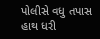પોલીસે વધુ તપાસ હાથ ધરી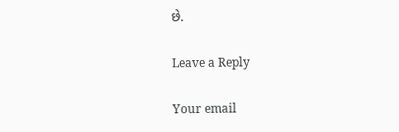છે.

Leave a Reply

Your email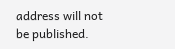address will not be published.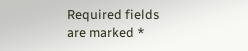Required fields are marked *